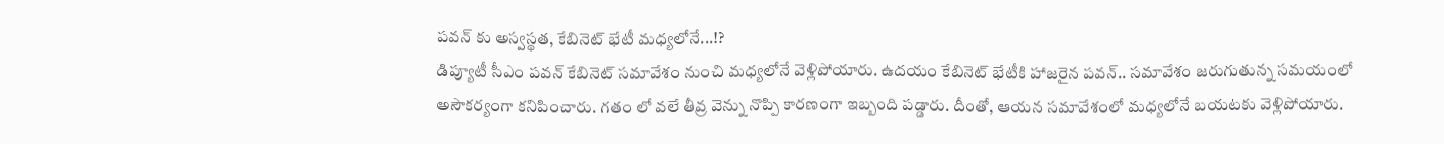పవన్ కు అస్వస్థత, కేబినెట్ భేటీ మధ్యలోనే...!?
డిప్యూటీ సీఎం పవన్ కేబినెట్ సమావేశం నుంచి మధ్యలోనే వెళ్లిపోయారు. ఉదయం కేబినెట్ భేటీకి హాజరైన పవన్.. సమావేశం జరుగుతున్న సమయంలో అసౌకర్యంగా కనిపించారు. గతం లో వలే తీవ్ర వెన్ను నొప్పి కారణంగా ఇబ్బంది పడ్డారు. దీంతో, ఆయన సమావేశంలో మధ్యలోనే బయటకు వెళ్లిపోయారు.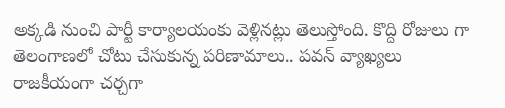అక్కడి నుంచి పార్టీ కార్యాలయంకు వెళ్లినట్లు తెలుస్తోంది. కొద్ది రోజులు గా తెలంగాణలో చోటు చేసుకున్న పరిణామాలు.. పవన్ వ్యాఖ్యలు రాజకీయంగా చర్చగా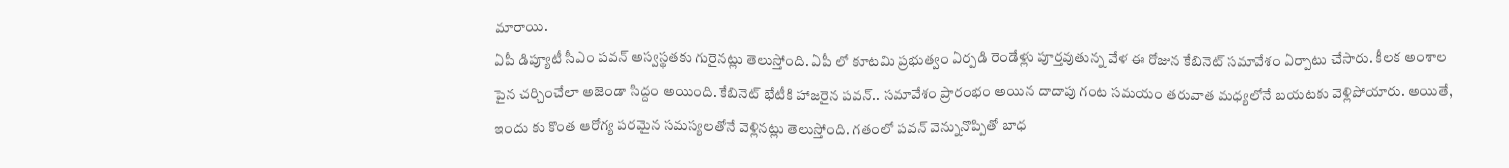మారాయి.
ఏపీ డిప్యూటీ సీఎం పవన్ అస్వస్థతకు గురైనట్లు తెలుస్తోంది. ఏపీ లో కూటమి ప్రభుత్వం ఏర్పడి రెండేళ్లు పూర్తవుతున్న వేళ ఈ రోజున కేబినెట్ సమావేశం ఏర్పాటు చేసారు. కీలక అంశాల పైన చర్చించేలా అజెండా సిద్దం అయింది. కేబినెట్ భేటీకి హాజరైన పవన్.. సమావేశం ప్రారంభం అయిన దాదాపు గంట సమయం తరువాత మధ్యలోనే బయటకు వెళ్లిపోయారు. అయితే, ఇందు కు కొంత ఆరోగ్య పరమైన సమస్యలతోనే వెళ్లినట్లు తెలుస్తోంది. గతంలో పవన్ వెన్నునొప్పితో బాధ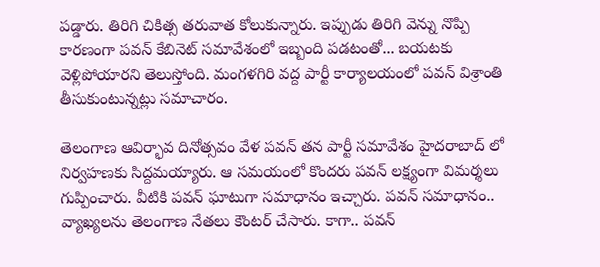పడ్డారు. తిరిగి చికిత్స తరువాత కోలుకున్నారు. ఇప్పుడు తిరిగి వెన్ను నొప్పి కారణంగా పవన్ కేబినెట్ సమావేశంలో ఇబ్బంది పడటంతో... బయటకు వెళ్లిపోయారని తెలుస్తోంది. మంగళగిరి వద్ద పార్టీ కార్యాలయంలో పవన్ విశ్రాంతి తీసుకుంటున్నట్లు సమాచారం.

తెలంగాణ ఆవిర్భావ దినోత్సవం వేళ పవన్ తన పార్టీ సమావేశం హైదరాబాద్ లో నిర్వహణకు సిద్దమయ్యారు. ఆ సమయంలో కొందరు పవన్ లక్ష్యంగా విమర్శలు గుప్పించారు. వీటికి పవన్ ఘాటుగా సమాధానం ఇచ్చారు. పవన్ సమాధానం.. వ్యాఖ్యలను తెలంగాణ నేతలు కౌంటర్ చేసారు. కాగా.. పవన్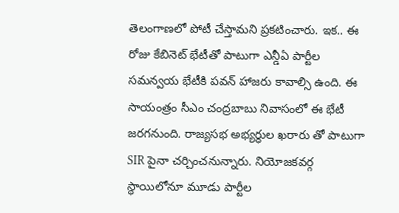తెలంగాణలో పోటీ చేస్తామని ప్రకటించారు. ఇక.. ఈ రోజు కేబినెట్ భేటీతో పాటుగా ఎన్డీఏ పార్టీల సమన్వయ భేటీకి పవన్ హాజరు కావాల్సి ఉంది. ఈ సాయంత్రం సీఎం చంద్రబాబు నివాసంలో ఈ భేటీ జరగనుంది. రాజ్యసభ అభ్యర్ధుల ఖరారు తో పాటుగా SIR పైనా చర్చించనున్నారు. నియోజకవర్గ స్థాయిలోనూ మూడు పార్టీల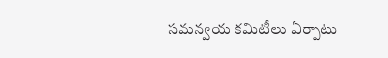సమన్వయ కమిటీలు ఏర్పాటు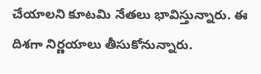చేయాలని కూటమి నేతలు భావిస్తున్నారు. ఈ దిశగా నిర్ణయాలు తీసుకోనున్నారు.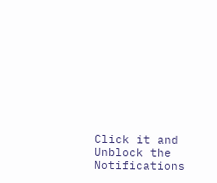Click it and Unblock the Notifications